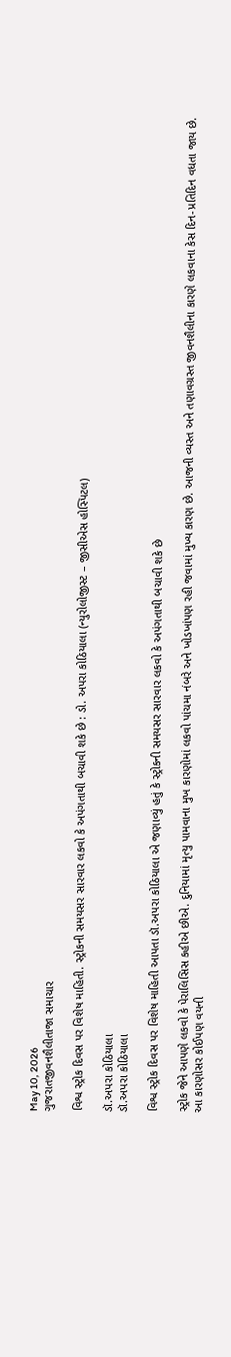May 10, 2026
ગુજરાતજીવનશૈલીતાજા સમાચાર

વિશ્વ સ્ટ્રોક દિવસ પર વિશેષ માહિતી. સ્ટ્રોકની સમયસર સારવાર લકવો કે અપંગતાથી બચાવી શકે છે : ડો. અપરા કોઠિયાલા (ન્યુરોલોજીસ્ટ – જીસીએસ હોસ્પિટલ)

ડૉ.અપરા કોઠિયાલા
ડૉ.અપરા કોઠિયાલા

વિશ્વ સ્ટ્રોક દિવસ પર વિશેષ માહિતી આપતા ડૉ.અપરા કોઠિયાલા એ જણાવ્યું હતું કે સ્ટ્રોકની સમયસર સારવાર લકવો કે અપંગતાથી બચાવી શકે છે

સ્ટ્રોક જેને આપણે લકવો કે પેરાલિસિસ કહીએ છીએ. દુનિયામાં મૃત્યુ પામવાના મુખ કારણોમાં લકવો પાંચમા નંબરે અને ખોડખાંપણ રહી જવામાં મુખ્ય કારણ છે. આજની વ્યસ્ત અને તણાવગ્રસ્ત જીવનશૈલીના કારણે લકવાના કેસ દિન-પ્રતિદિન વધતા જાય છે. આ કારણોસર કોઈપણ વયની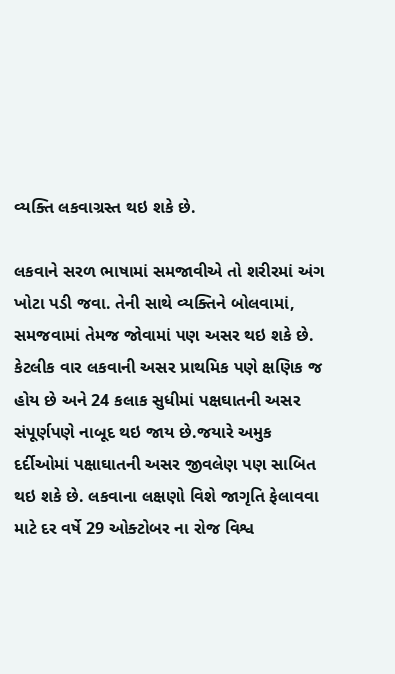વ્યક્તિ લકવાગ્રસ્ત થઇ શકે છે.

લકવાને સરળ ભાષામાં સમજાવીએ તો શરીરમાં અંગ ખોટા પડી જવા. તેની સાથે વ્યક્તિને બોલવામાં, સમજવામાં તેમજ જોવામાં પણ અસર થઇ શકે છે. કેટલીક વાર લકવાની અસર પ્રાથમિક પણે ક્ષણિક જ હોય છે અને 24 કલાક સુધીમાં પક્ષઘાતની અસર સંપૂર્ણપણે નાબૂદ થઇ જાય છે.જયારે અમુક દર્દીઓમાં પક્ષાઘાતની અસર જીવલેણ પણ સાબિત થઇ શકે છે. લકવાના લક્ષણો વિશે જાગૃતિ ફેલાવવા માટે દર વર્ષે 29 ઓક્ટોબર ના રોજ વિશ્વ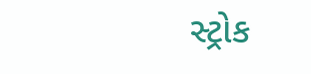સ્ટ્રોક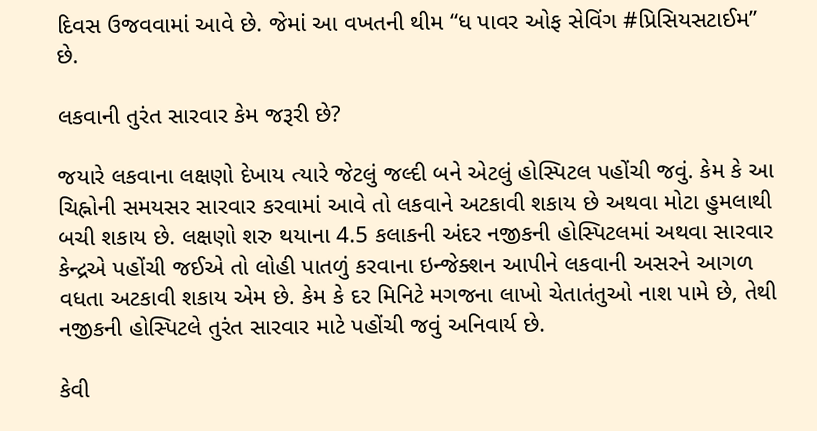દિવસ ઉજવવામાં આવે છે. જેમાં આ વખતની થીમ “ધ પાવર ઓફ સેવિંગ #પ્રિસિયસટાઈમ” છે.

લકવાની તુરંત સારવાર કેમ જરૂરી છે?

જયારે લકવાના લક્ષણો દેખાય ત્યારે જેટલું જલ્દી બને એટલું હોસ્પિટલ પહોંચી જવું. કેમ કે આ ચિહ્નોની સમયસર સારવાર કરવામાં આવે તો લકવાને અટકાવી શકાય છે અથવા મોટા હુમલાથી બચી શકાય છે. લક્ષણો શરુ થયાના 4.5 કલાકની અંદર નજીકની હોસ્પિટલમાં અથવા સારવાર કેન્દ્રએ પહોંચી જઈએ તો લોહી પાતળું કરવાના ઇન્જેક્શન આપીને લકવાની અસરને આગળ વધતા અટકાવી શકાય એમ છે. કેમ કે દર મિનિટે મગજના લાખો ચેતાતંતુઓ નાશ પામે છે, તેથી નજીકની હોસ્પિટલે તુરંત સારવાર માટે પહોંચી જવું અનિવાર્ય છે.

કેવી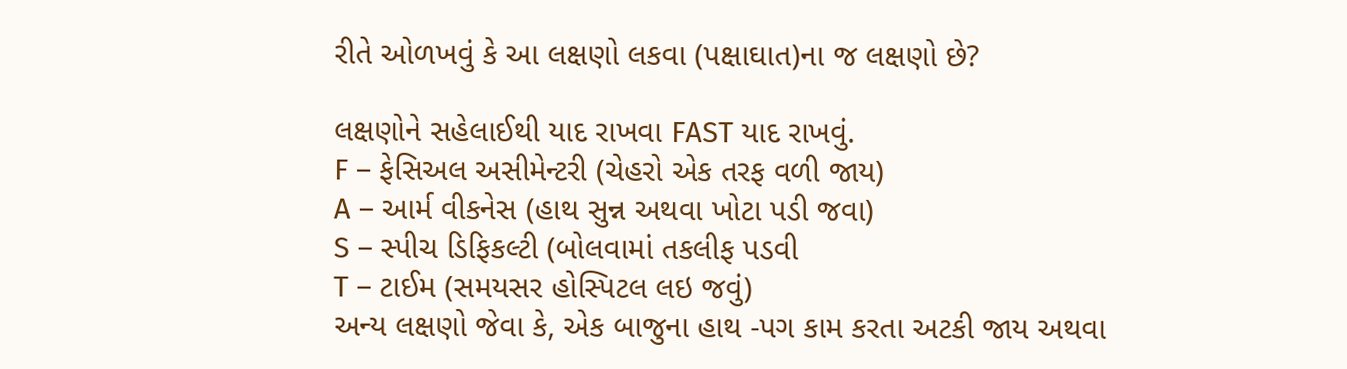રીતે ઓળખવું કે આ લક્ષણો લકવા (પક્ષાઘાત)ના જ લક્ષણો છે?

લક્ષણોને સહેલાઈથી યાદ રાખવા FAST યાદ રાખવું.
F – ફેસિઅલ અસીમેન્ટરી (ચેહરો એક તરફ વળી જાય)
A – આર્મ વીકનેસ (હાથ સુન્ન અથવા ખોટા પડી જવા)
S – સ્પીચ ડિફિકલ્ટી (બોલવામાં તકલીફ પડવી
T – ટાઈમ (સમયસર હોસ્પિટલ લઇ જવું)
અન્ય લક્ષણો જેવા કે, એક બાજુના હાથ -પગ કામ કરતા અટકી જાય અથવા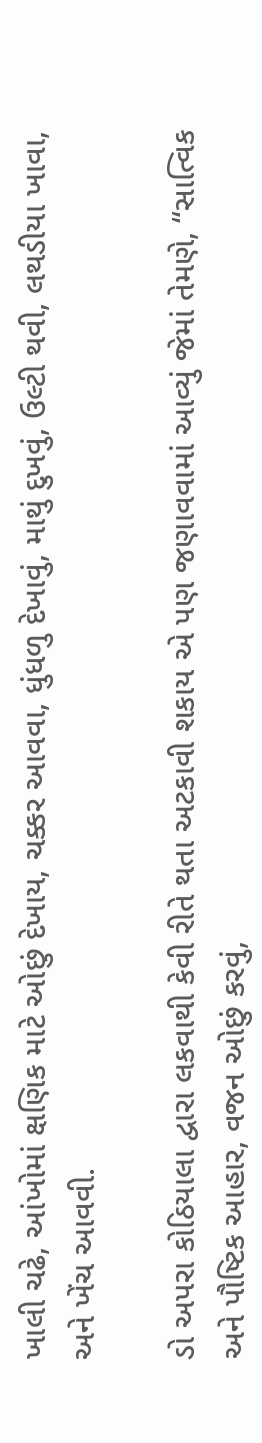ખાલી ચઢે, આંખોમાં ક્ષણિક માટે ઓછું દેખાય, ચક્કર આવવા, ધુંધળુ દેખાવું, માથું દુખવું, ઉલ્ટી થવી, લથડીયા ખાવા, અને ખેંચ આવવી.

ડો અપરા કોઠિયાલા દ્વારા લકવાથી કેવી રીતે થતા અટકાવી શકાય એ પણ જણાવવામાં આવ્યું જેમાં તેમણે, “સાત્વિક અને પૌષ્ટિક આહાર, વજન ઓછું કરવું,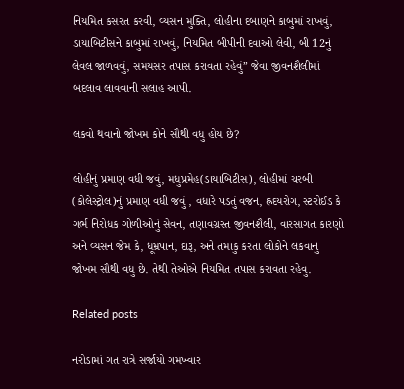નિયમિત કસરત કરવી, વ્યસન મુક્તિ, લોહીના દબાણને કાબુમાં રાખવું, ડાયાબિટીસને કાબુમાં રાખવું, નિયમિત બીપીની દવાઓ લેવી, બી 12નું લેવલ જાળવવું, સમયસર તપાસ કરાવતા રહેવું” જેવા જીવનશૈલીમાં બદલાવ લાવવાની સલાહ આપી.

લકવો થવાનો જોખમ કોને સૌથી વધુ હોય છે?

લોહીનું પ્રમાણ વધી જવું, મધુપ્રમેહ(ડાયાબિટીસ), લોહીમાં ચરબી (કોલેસ્ટ્રોલ)નું પ્રમાણ વધી જવું , વધારે પડતું વજન, હ્રદયરોગ, સ્ટરોઈડ કે ગર્ભ નિરોધક ગોળીઓનું સેવન, તણાવગ્રસ્ત જીવનશૈલી, વારસાગત કારણો અને વ્યસન જેમ કે, ધૂમ્રપાન, દારૂ, અને તમાકુ કરતા લોકોને લકવાનુ જોખમ સૌથી વધુ છે. તેથી તેઓએ નિયમિત તપાસ કરાવતા રહેવુ.

Related posts

નરોડામાં ગત રાત્રે સર્જાયો ગમખ્વાર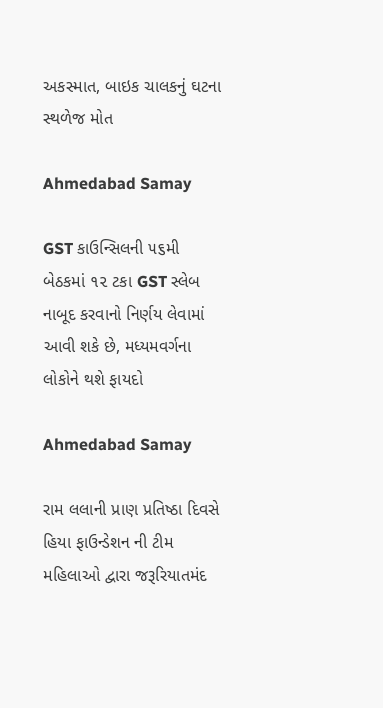અકસ્માત, બાઇક ચાલકનું ઘટના સ્થળેજ મોત

Ahmedabad Samay

GST કાઉન્‍સિલની ૫૬મી બેઠકમાં ૧૨ ટકા GST સ્‍લેબ નાબૂદ કરવાનો નિર્ણય લેવામાં આવી શકે છે, મધ્યમવર્ગના લોકોને થશે ફાયદો

Ahmedabad Samay

રામ લલાની પ્રાણ પ્રતિષ્ઠા દિવસે હિયા ફાઉન્ડેશન ની ટીમ મહિલાઓ દ્વારા જરૂરિયાતમંદ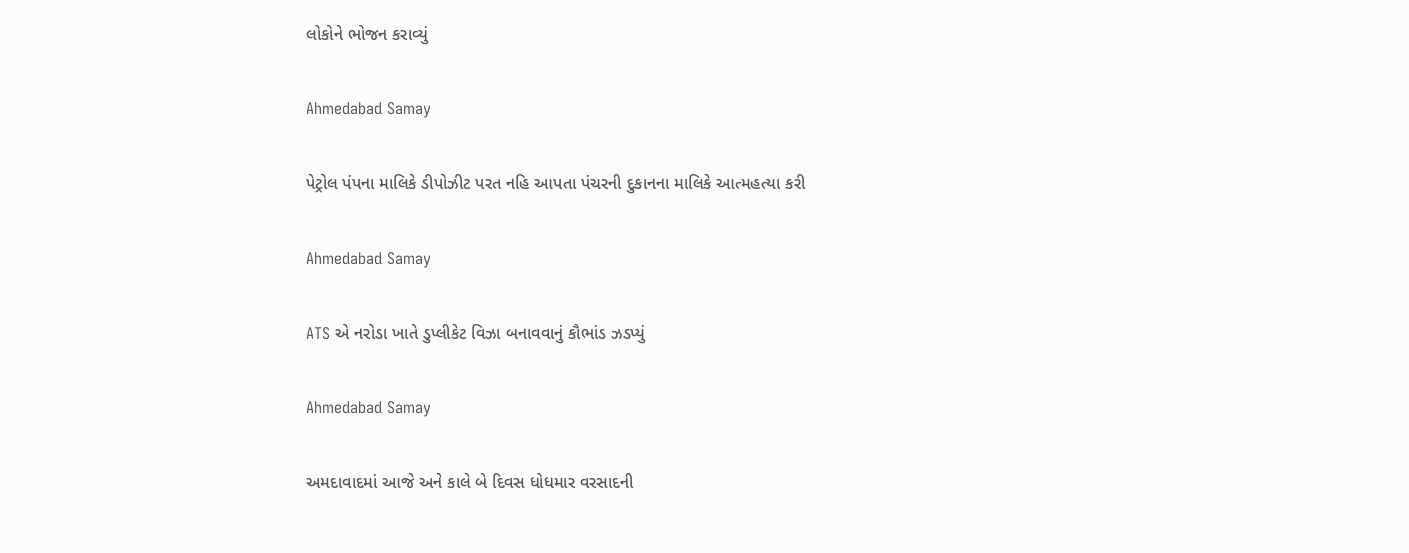લોકોને ભોજન કરાવ્યું

Ahmedabad Samay

પેટ્રોલ પંપના માલિકે ડીપોઝીટ પરત નહિ આપતા પંચરની દુકાનના માલિકે આત્મહત્યા કરી

Ahmedabad Samay

ATS એ નરોડા ખાતે ડુપ્લીકેટ વિઝા બનાવવાનું કૌભાંડ ઝડપ્યું

Ahmedabad Samay

અમદાવાદમાં આજે અને કાલે બે દિવસ ધોધમાર વરસાદની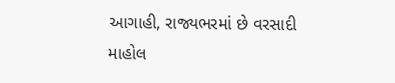આગાહી, રાજ્યભરમાં છે વરસાદી માહોલ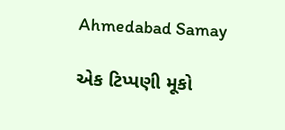Ahmedabad Samay

એક ટિપ્પણી મૂકો